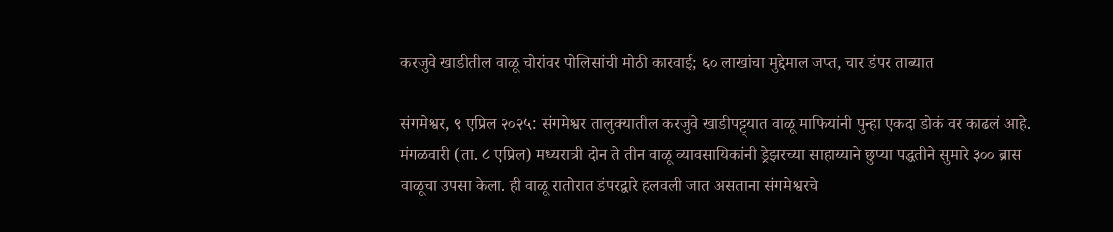करजुवे खाडीतील वाळू चोरांवर पोलिसांची मोठी कारवाई; ६० लाखांचा मुद्देमाल जप्त, चार डंपर ताब्यात

संगमेश्वर, ९ एप्रिल २०२५: संगमेश्वर तालुक्यातील करजुवे खाडीपट्ट्यात वाळू माफियांनी पुन्हा एकदा डोकं वर काढलं आहे. मंगळवारी (ता. ८ एप्रिल) मध्यरात्री दोन ते तीन वाळू व्यावसायिकांनी ड्रेझरच्या साहाय्याने छुप्या पद्धतीने सुमारे ३०० ब्रास वाळूचा उपसा केला. ही वाळू रातोरात डंपरद्वारे हलवली जात असताना संगमेश्वरचे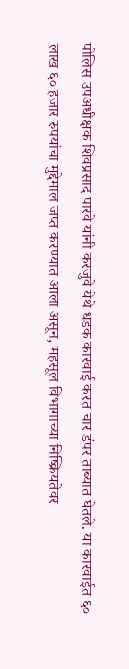पोलिस उपअधीक्षक शिवप्रसाद पारवे यांनी करजुवे येथे धडक कारवाई करत चार डंपर ताब्यात घेतले. या कारवाईत ६० लाख ६० हजार रुपयांचा मुद्देमाल जप्त करण्यात आला असून, महसूल विभागाच्या निष्क्रियतेवर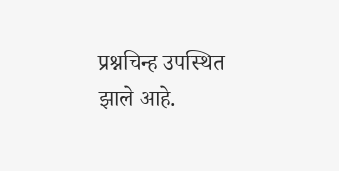प्रश्नचिन्ह उपस्थित झाले आहे.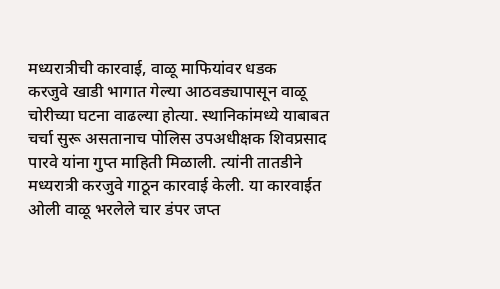मध्यरात्रीची कारवाई, वाळू माफियांवर धडक
करजुवे खाडी भागात गेल्या आठवड्यापासून वाळू चोरीच्या घटना वाढल्या होत्या. स्थानिकांमध्ये याबाबत चर्चा सुरू असतानाच पोलिस उपअधीक्षक शिवप्रसाद पारवे यांना गुप्त माहिती मिळाली. त्यांनी तातडीने मध्यरात्री करजुवे गाठून कारवाई केली. या कारवाईत ओली वाळू भरलेले चार डंपर जप्त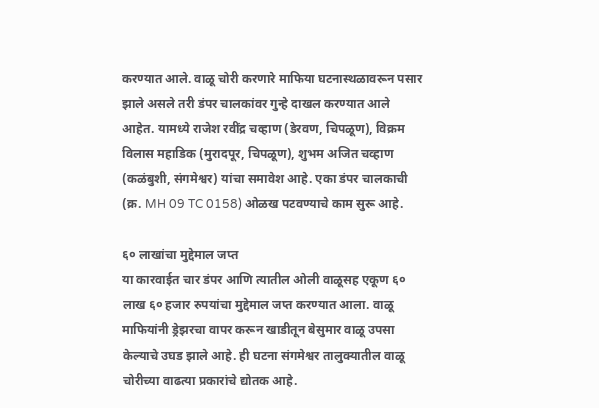करण्यात आले. वाळू चोरी करणारे माफिया घटनास्थळावरून पसार झाले असले तरी डंपर चालकांवर गुन्हे दाखल करण्यात आले आहेत. यामध्ये राजेश रवींद्र चव्हाण (डेरवण, चिपळूण), विक्रम विलास महाडिक (मुरादपूर, चिपळूण), शुभम अजित चव्हाण (कळंबुशी, संगमेश्वर) यांचा समावेश आहे. एका डंपर चालकाची (क्र. MH 09 TC 0158) ओळख पटवण्याचे काम सुरू आहे.

६० लाखांचा मुद्देमाल जप्त
या कारवाईत चार डंपर आणि त्यातील ओली वाळूसह एकूण ६० लाख ६० हजार रुपयांचा मुद्देमाल जप्त करण्यात आला. वाळू माफियांनी ड्रेझरचा वापर करून खाडीतून बेसुमार वाळू उपसा केल्याचे उघड झाले आहे. ही घटना संगमेश्वर तालुक्यातील वाळू चोरीच्या वाढत्या प्रकारांचे द्योतक आहे.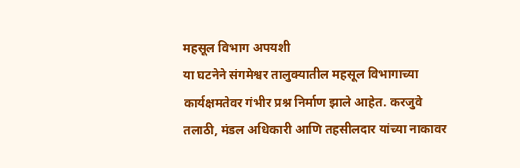महसूल विभाग अपयशी
या घटनेने संगमेश्वर तालुक्यातील महसूल विभागाच्या कार्यक्षमतेवर गंभीर प्रश्न निर्माण झाले आहेत. करजुवे तलाठी, मंडल अधिकारी आणि तहसीलदार यांच्या नाकावर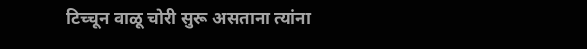टिच्चून वाळू चोरी सुरू असताना त्यांना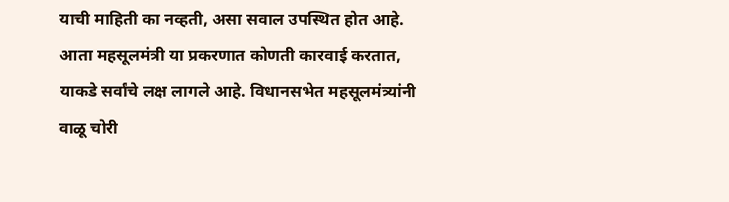याची माहिती का नव्हती, असा सवाल उपस्थित होत आहे. आता महसूलमंत्री या प्रकरणात कोणती कारवाई करतात, याकडे सर्वांचे लक्ष लागले आहे. विधानसभेत महसूलमंत्र्यांनी वाळू चोरी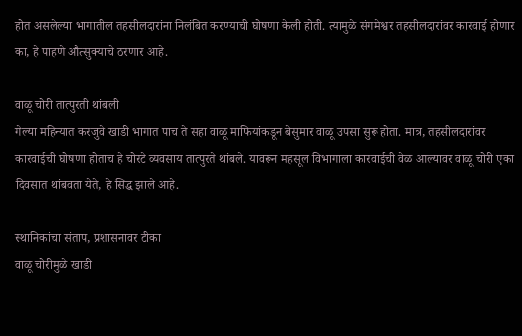होत असलेल्या भागातील तहसीलदारांना निलंबित करण्याची घोषणा केली होती. त्यामुळे संगमेश्वर तहसीलदारांवर कारवाई होणार का, हे पाहणे औत्सुक्याचे ठरणार आहे.

वाळू चोरी तात्पुरती थांबली
गेल्या महिन्यात करजुवे खाडी भागात पाच ते सहा वाळू माफियांकडून बेसुमार वाळू उपसा सुरू होता. मात्र, तहसीलदारांवर कारवाईची घोषणा होताच हे चोरटे व्यवसाय तात्पुरते थांबले. यावरून महसूल विभागाला कारवाईची वेळ आल्यावर वाळू चोरी एका दिवसात थांबवता येते, हे सिद्ध झाले आहे.

स्थानिकांचा संताप, प्रशासनावर टीका
वाळू चोरीमुळे खाडी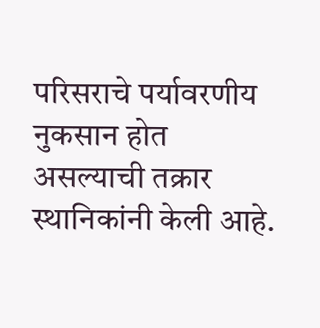परिसराचे पर्यावरणीय नुकसान होत असल्याची तक्रार स्थानिकांनी केली आहे.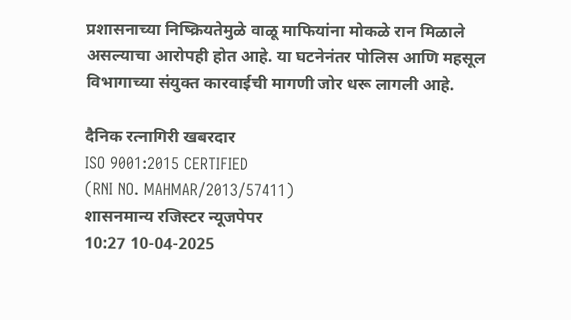प्रशासनाच्या निष्क्रियतेमुळे वाळू माफियांना मोकळे रान मिळाले असल्याचा आरोपही होत आहे. या घटनेनंतर पोलिस आणि महसूल विभागाच्या संयुक्त कारवाईची मागणी जोर धरू लागली आहे.

दैनिक रत्नागिरी खबरदार
ISO 9001:2015 CERTIFIED
(RNI NO. MAHMAR/2013/57411)
शासनमान्य रजिस्टर न्यूजपेपर
10:27 10-04-2025